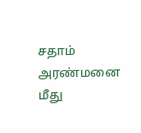சதாம் அரண்மனை மீது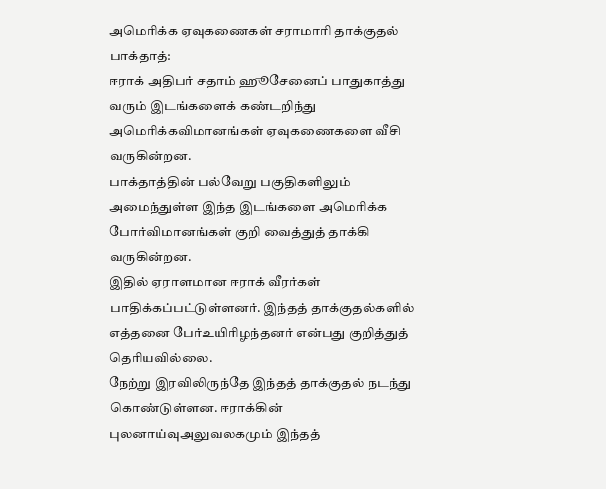அமெரிக்க ஏவுகணைகள் சராமாரி தாக்குதல்
பாக்தாத்:
ஈராக் அதிபர் சதாம் ஹூசேனைப் பாதுகாத்து வரும் இடங்களைக் கண்டறிந்து அமெரிக்கவிமானங்கள் ஏவுகணைகளை வீசி வருகின்றன.
பாக்தாத்தின் பல்வேறு பகுதிகளிலும் அமைந்துள்ள இந்த இடங்களை அமெரிக்க போர்விமானங்கள் குறி வைத்துத் தாக்கி வருகின்றன.
இதில் ஏராளமான ஈராக் வீரர்கள் பாதிக்கப்பட்டுள்ளனர். இந்தத் தாக்குதல்களில் எத்தனை பேர்உயிரிழந்தனர் என்பது குறித்துத் தெரியவில்லை.
நேற்று இரவிலிருந்தே இந்தத் தாக்குதல் நடந்து கொண்டுள்ளன. ஈராக்கின் புலனாய்வுஅலுவலகமும் இந்தத்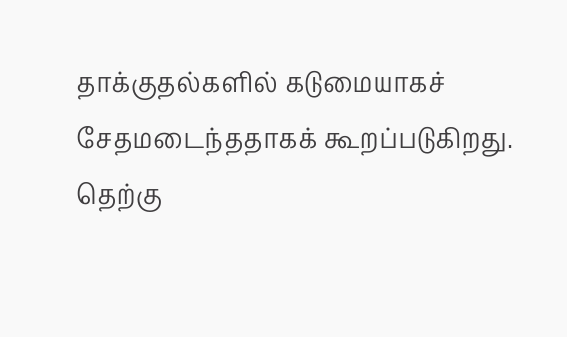தாக்குதல்களில் கடுமையாகச் சேதமடைந்ததாகக் கூறப்படுகிறது.
தெற்கு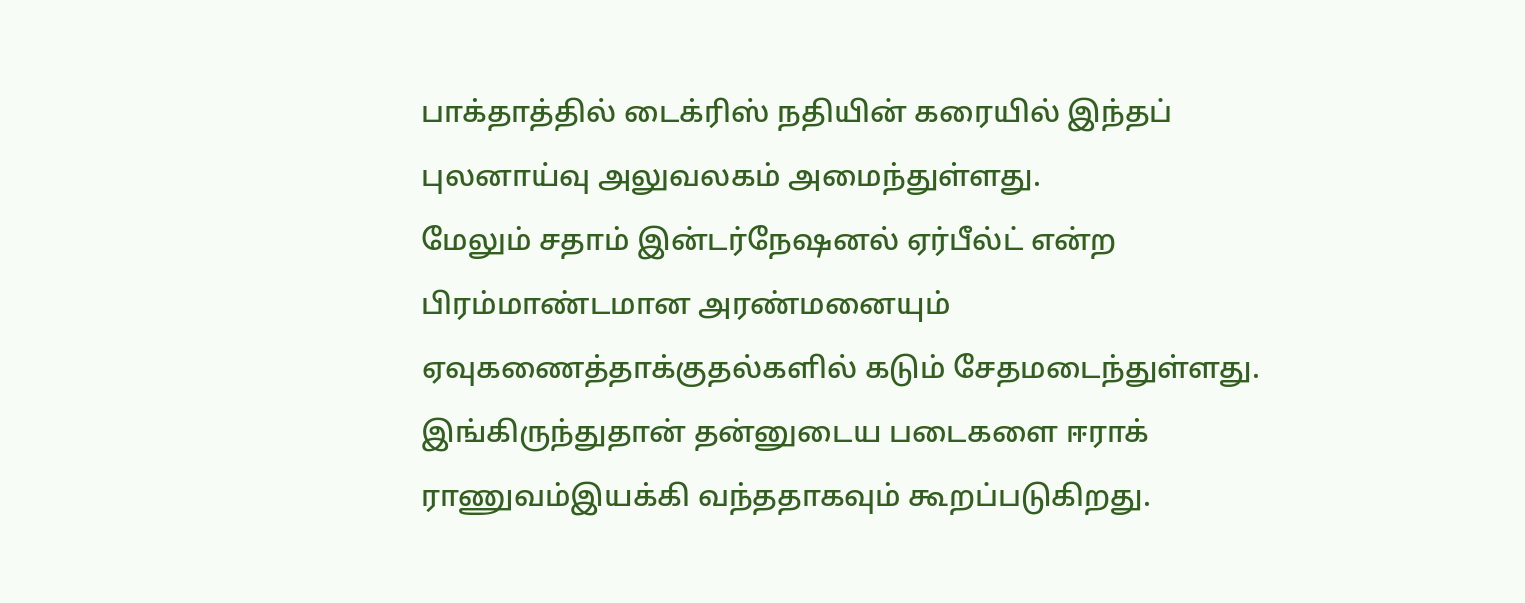பாக்தாத்தில் டைக்ரிஸ் நதியின் கரையில் இந்தப் புலனாய்வு அலுவலகம் அமைந்துள்ளது.
மேலும் சதாம் இன்டர்நேஷனல் ஏர்பீல்ட் என்ற பிரம்மாண்டமான அரண்மனையும் ஏவுகணைத்தாக்குதல்களில் கடும் சேதமடைந்துள்ளது. இங்கிருந்துதான் தன்னுடைய படைகளை ஈராக் ராணுவம்இயக்கி வந்ததாகவும் கூறப்படுகிறது.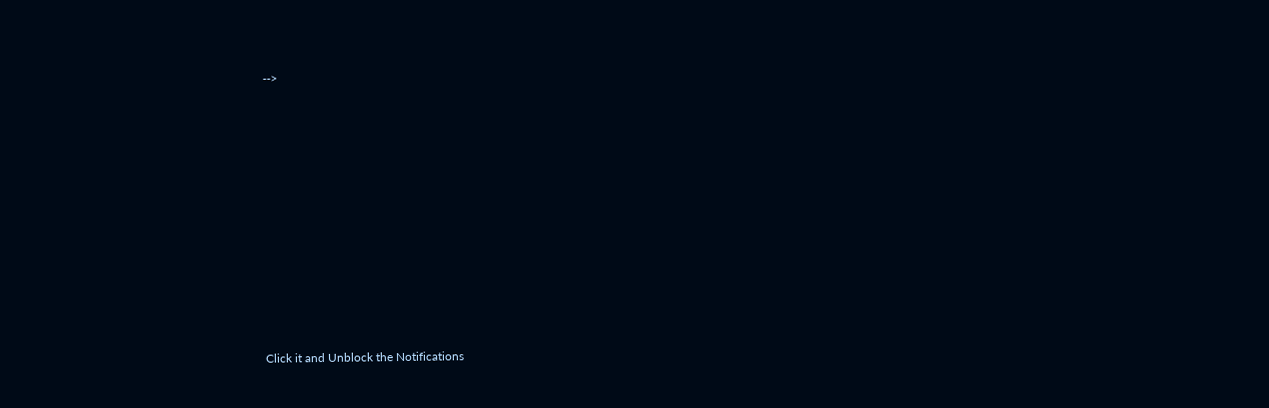-->












Click it and Unblock the Notifications